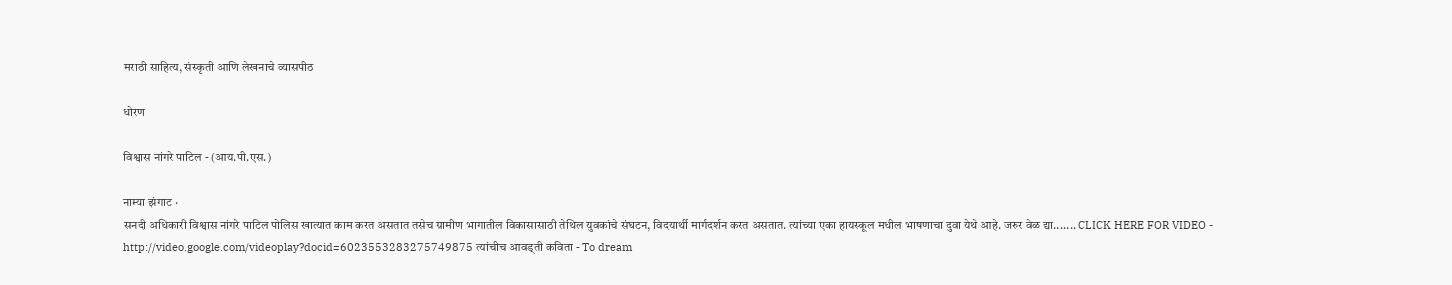मराठी साहित्य, संस्कृती आणि लेखनाचे व्यासपीठ

धोरण

विश्वास नांगरे पाटिल - (आय.पी.एस.)

नाम्या झंगाट ·
सनदी अधिकारी विश्वास नांगरे पाटिल पोलिस खात्यात काम करत असतात तसेच ग्रामीण भागातील विकासासाठी तेथिल युवकांचे संघटन, विदयार्थी मार्गदर्शन करत असतात. त्यांच्या एका हायस्कूल मधील भाषणाचा दुवा येथे आहे. जरुर वेळ द्या....... CLICK HERE FOR VIDEO - http://video.google.com/videoplay?docid=6023553283275749875 त्यांचीच आवड्ती कविता - To dream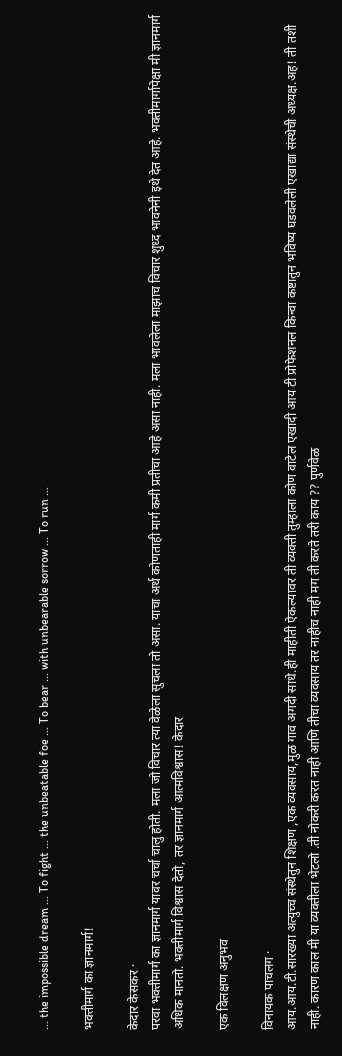... the impossible dream ... To fight ... the unbeatable foe ... To bear ... with unbearable sorrow ... To run ...

भक्तीमार्ग का ज्ञानमार्ग!

केदार केसकर ·
परवा भक्तीमार्ग का ज्ञानमार्ग यावर चर्चा चालु होती. मला जो विचार त्या वेळेला सुचला तो असा. याचा अर्थ कोणताही मार्ग कमी प्रतीचा आहे असा नाही. मला भावलेला माझाच विचार शुध्द भावनेनी इथे देत आहे. भक्तीमार्गापेक्षा मी ज्ञानमार्ग अधिक मानतो. भक्तीमार्ग विश्वास देतो, तर ज्ञानमार्ग आत्मविश्वास! केदार

एक विलक्षण अनुभव

विनायक पाचलग ·
आय.आय.टी.सारख्या अत्युच्च संस्थेतुन शिक्षण ,एक व्यवसाय,मुळ गाव अगदी साधे.ही माहीती ऐकल्यावर ती व्यक्ती तुम्हाला कोण वाटेल एखादी आय टी प्रोफेशनल किन्वा कष्टातुन भविष्य घडवलेली एखाद्या संस्थेची अध्यक्ष.अह! ती तशी नाही. कारण काल मी या व्यक्तीला भेटलो .ती नोकरी करत नाही आणि तीचा व्यवसाय तर नाहीच नाही मग ती करते तरी काय ?? पुर्णवेळ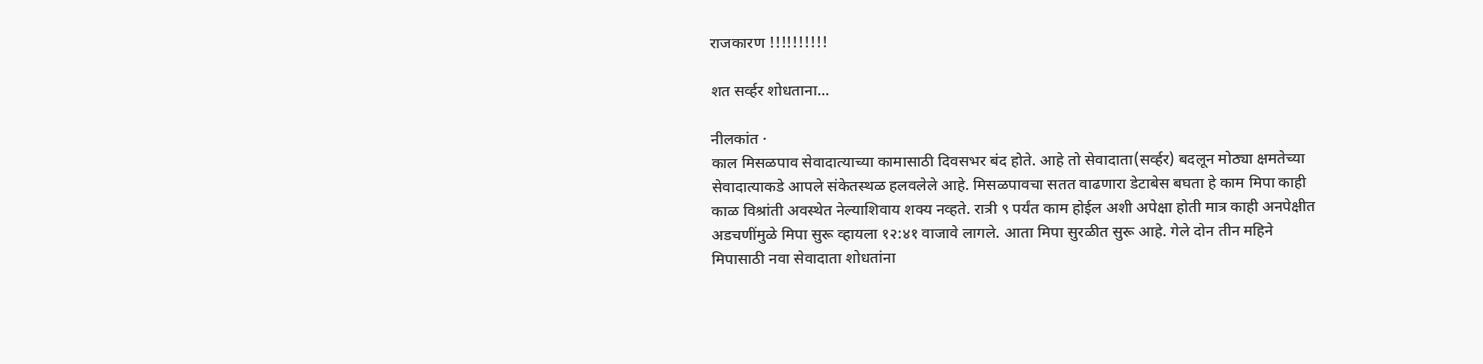राजकारण !!!!!!!!!!

शत सर्व्हर शोधताना...

नीलकांत ·
काल मिसळपाव सेवादात्याच्या कामासाठी दिवसभर बंद होते. आहे तो सेवादाता(सर्व्हर) बदलून मोठ्या क्षमतेच्या सेवादात्याकडे आपले संकेतस्थळ हलवलेले आहे. मिसळपावचा सतत वाढणारा डेटाबेस बघता हे काम मिपा काही काळ विश्रांती अवस्थेत नेल्याशिवाय शक्य नव्हते. रात्री ९ पर्यंत काम होईल अशी अपेक्षा होती मात्र काही अनपेक्षीत अडचणींमुळे मिपा सुरू व्हायला १२:४१ वाजावे लागले. आता मिपा सुरळीत सुरू आहे. गेले दोन तीन महिने मिपासाठी नवा सेवादाता शोधतांना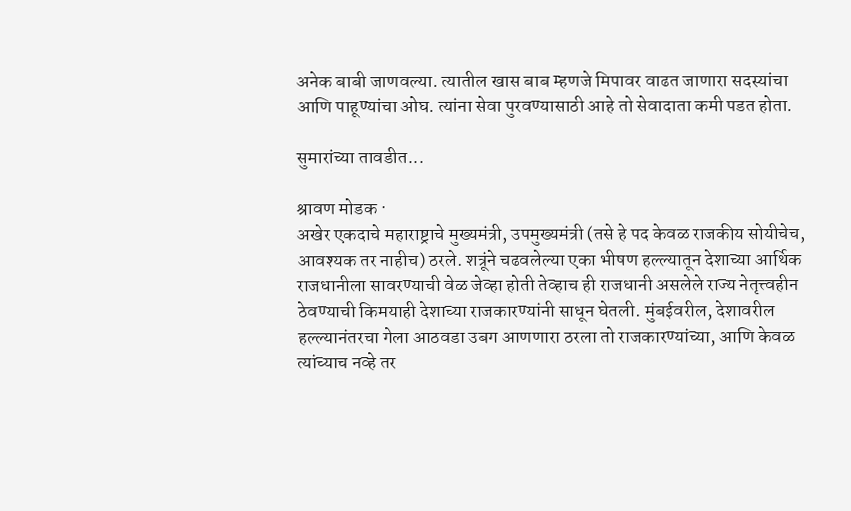अनेक बाबी जाणवल्या. त्यातील खास बाब म्हणजे मिपावर वाढत जाणारा सदस्यांचा आणि पाहूण्यांचा ओघ. त्यांना सेवा पुरवण्यासाठी आहे तो सेवादाता कमी पडत होता.

सुमारांच्या तावडीत...

श्रावण मोडक ·
अखेर एकदाचे महाराष्ट्राचे मुख्यमंत्री, उपमुख्यमंत्री (तसे हे पद केवळ राजकीय सोयीचेच, आवश्यक तर नाहीच) ठरले. शत्रूंने चढवलेल्या एका भीषण हल्ल्यातून देशाच्या आर्थिक राजधानीला सावरण्याची वेळ जेव्हा होती तेव्हाच ही राजधानी असलेले राज्य नेतृत्त्वहीन ठेवण्याची किमयाही देशाच्या राजकारण्यांनी साधून घेतली. मुंबईवरील, देशावरील हल्ल्यानंतरचा गेला आठवडा उबग आणणारा ठरला तो राजकारण्यांच्या, आणि केवळ त्यांच्याच नव्हे तर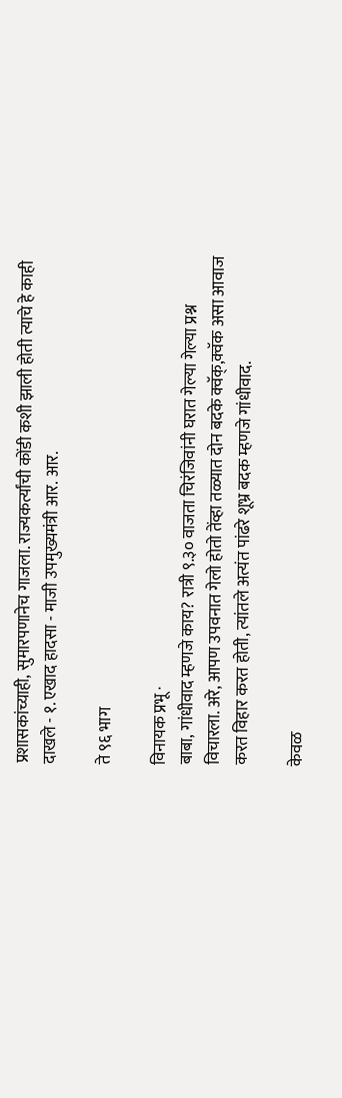प्रशासकांच्याही, सुमारपणानेच गाजला. राज्यकर्त्यांची कोंडी कशी झाली होती त्याचे हे काही दाखले - १. एखाद हादसा - माजी उपमुख्यमंत्री आर. आर.

ते ९६ भाग

विनायक प्रभू ·
बाबा, गांधीवाद म्हणजे काय? रात्री ९.३० वाजता चिरंजिवांनी घरात गेल्या गेल्या प्रश्न विचारला. अरे, आपण उपवनात गेलो होतो तेंव्हा तळ्यात दोन बदके क्वॅक्,क्वॅक असा आवाज करत विहार करत होती, त्यांतले अत्यंत पांढरे शूभ्र बदक म्हणजे गांधीवाद.

केवळ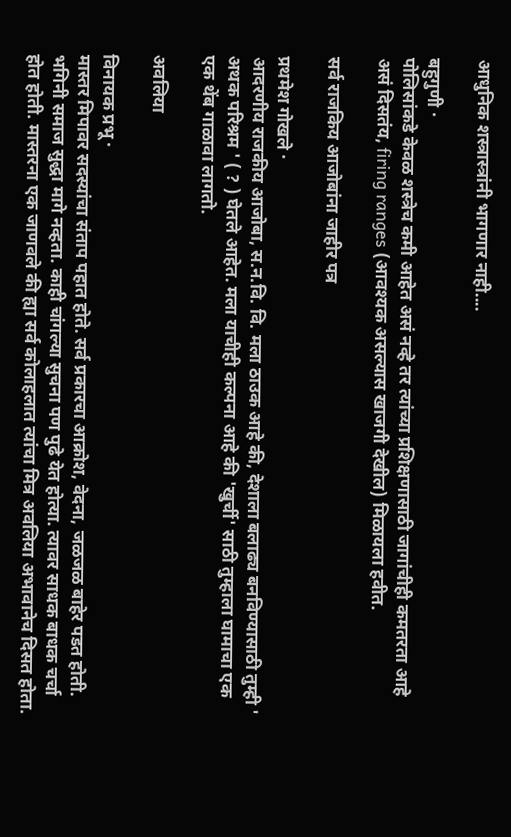आधुनिक शस्त्रास्त्रांनी भागणार नाही....

बहुगुणी ·
पोलिसांकडे केवळ शस्त्रेच कमी आहेत असं नव्हे तर त्यांच्या प्रशिक्षणासाठी जागांचीही कमतरता आहे असं दिसतंय, firing ranges (आवश्यक असल्यास खाजगी देखील) मिळायला हवीत.

सर्व राजकिय आजोबांना जाहीर पत्र

प्रथमेश गोखले ·
आदरणीय राजकीय आजोबा, स.न.वि. वि. मला ठाउक आहे की, देशाला बलाढ्य बनविण्यासाठी तुम्ही ' अथक परिश्रम ' ( ? ) घेतले आहेत. मला याचीही कल्पना आहे की 'खुर्ची' साठी तुम्हाला घामाचा एक एक थेंब गाळावा लागतो.

अवलिया

विनायक प्रभू ·
मास्तर मिपावर सदस्यांचा संताप पहात होते. सर्व प्रकारचा आक्रोश, वेदना, जळजळ बाहेर पडत होती. भगिनी समाज सुद्धा मागे नव्हता. काही चांगल्या सुचना पण पुढे येत होत्या. त्यावर साधक बाधक चर्चा होत होती. मास्तरना एक जाणवले की ह्या सर्व कोलाहलात त्यांचा मित्र अवलिया अभावानेच दिसत होता.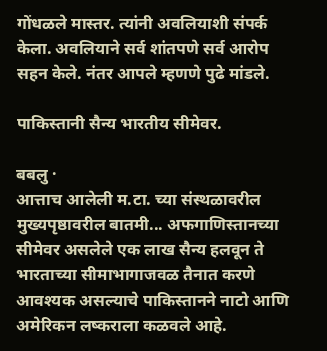गोंधळले मास्तर. त्यांनी अवलियाशी संपर्क केला. अवलियाने सर्व शांतपणे सर्व आरोप सहन केले. नंतर आपले म्हणणे पुढे मांडले.

पाकिस्तानी सैन्य भारतीय सीमेवर.

बबलु ·
आत्ताच आलेली म.टा. च्या संस्थळावरील मुख्यपृष्ठावरील बातमी... अफगाणिस्तानच्या सीमेवर असलेले एक लाख सैन्य हलवून ते भारताच्या सीमाभागाजवळ तैनात करणे आवश्यक असल्याचे पाकिस्तानने नाटो आणि अमेरिकन लष्कराला कळवले आहे.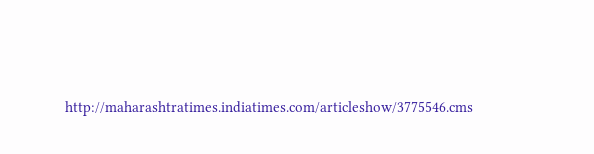http://maharashtratimes.indiatimes.com/articleshow/3775546.cms